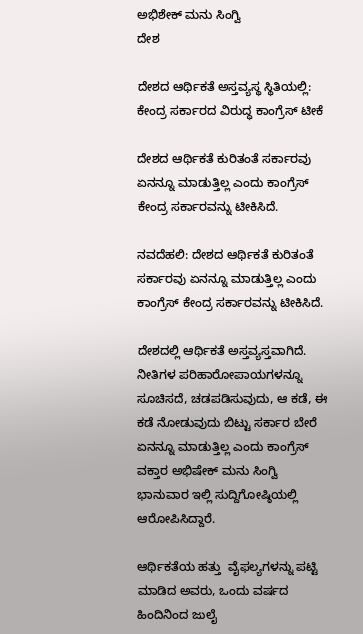ಅಭಿಶೇಕ್ ಮನು ಸಿಂಗ್ವಿ
ದೇಶ

ದೇಶದ ಆರ್ಥಿಕತೆ ಅಸ್ತವ್ಯಸ್ಥ ಸ್ಥಿತಿಯಲ್ಲಿ: ಕೇಂದ್ರ ಸರ್ಕಾರದ ವಿರುದ್ಧ ಕಾಂಗ್ರೆಸ್ ಟೀಕೆ

ದೇಶದ ಆರ್ಥಿಕತೆ ಕುರಿತಂತೆ ಸರ್ಕಾರವು ಏನನ್ನೂ ಮಾಡುತ್ತಿಲ್ಲ ಎಂದು ಕಾಂಗ್ರೆಸ್ ಕೇಂದ್ರ ಸರ್ಕಾರವನ್ನು ಟೀಕಿಸಿದೆ.

ನವದೆಹಲಿ: ದೇಶದ ಆರ್ಥಿಕತೆ ಕುರಿತಂತೆ ಸರ್ಕಾರವು ಏನನ್ನೂ ಮಾಡುತ್ತಿಲ್ಲ ಎಂದು ಕಾಂಗ್ರೆಸ್ ಕೇಂದ್ರ ಸರ್ಕಾರವನ್ನು ಟೀಕಿಸಿದೆ.

ದೇಶದಲ್ಲಿ ಆರ್ಥಿಕತೆ ಅಸ್ತವ್ಯಸ್ತವಾಗಿದೆ. ನೀತಿಗಳ ಪರಿಹಾರೋಪಾಯಗಳನ್ನೂ ಸೂಚಿಸದೆ, ಚಡಪಡಿಸುವುದು, ಆ ಕಡೆ, ಈ ಕಡೆ ನೋಡುವುದು ಬಿಟ್ಟು ಸರ್ಕಾರ ಬೇರೆ  ಏನನ್ನೂ ಮಾಡುತ್ತಿಲ್ಲ ಎಂದು ಕಾಂಗ್ರೆಸ್ ವಕ್ತಾರ ಅಭಿಷೇಕ್ ಮನು ಸಿಂಗ್ವಿ ಭಾನುವಾರ ಇಲ್ಲಿ ಸುದ್ದಿಗೋಷ್ಠಿಯಲ್ಲಿ ಆರೋಪಿಸಿದ್ದಾರೆ.

ಆರ್ಥಿಕತೆಯ ಹತ್ತು  ವೈಫಲ್ಯಗಳನ್ನು ಪಟ್ಟಿ ಮಾಡಿದ ಅವರು, ಒಂದು ವರ್ಷದ ಹಿಂದಿನಿಂದ ಜುಲೈ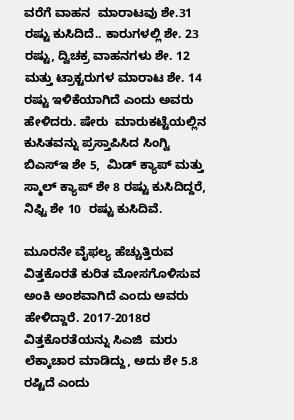ವರೆಗೆ ವಾಹನ  ಮಾರಾಟವು ಶೇ.31 ರಷ್ಟು ಕುಸಿದಿದೆ.. ಕಾರುಗಳಲ್ಲಿ ಶೇ. 23 ರಷ್ಟು, ದ್ವಿಚಕ್ರ ವಾಹನಗಳು ಶೇ. 12  ಮತ್ತು ಟ್ರಾಕ್ಟರುಗಳ ಮಾರಾಟ ಶೇ. 14 ರಷ್ಟು ಇಳಿಕೆಯಾಗಿದೆ ಎಂದು ಅವರು ಹೇಳಿದರು. ಷೇರು  ಮಾರುಕಟ್ಟೆಯಲ್ಲಿನ ಕುಸಿತವನ್ನು ಪ್ರಸ್ತಾಪಿಸಿದ ಸಿಂಗ್ವಿ ಬಿಎಸ್ಇ ಶೇ 5,  ಮಿಡ್ ಕ್ಯಾಪ್ ಮತ್ತು ಸ್ಮಾಲ್ ಕ್ಯಾಪ್ ಶೇ 8 ರಷ್ಟು ಕುಸಿದಿದ್ದರೆ, ನಿಫ್ಟಿ ಶೇ 10  ರಷ್ಟು ಕುಸಿದಿವೆ.

ಮೂರನೇ ವೈಫಲ್ಯ ಹೆಚ್ಚುತ್ತಿರುವ ವಿತ್ತಕೊರತೆ ಕುರಿತ ಮೋಸಗೊಳಿಸುವ  ಅಂಕಿ ಅಂಶವಾಗಿದೆ ಎಂದು ಅವರು ಹೇಳಿದ್ದಾರೆ. 2017-2018ರ ವಿತ್ತಕೊರತೆಯನ್ನು ಸಿಎಜಿ  ಮರು ಲೆಕ್ಕಾಚಾರ ಮಾಡಿದ್ದು, ಅದು ಶೇ 5.8 ರಷ್ಟಿದೆ ಎಂದು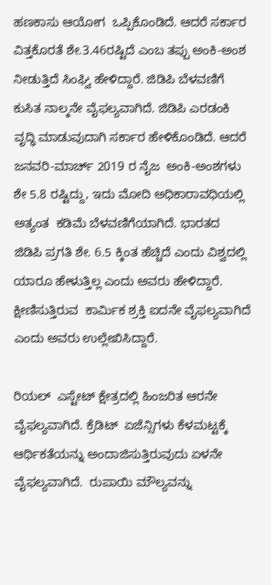ಹಣಕಾಸು ಆಯೋಗ  ಒಪ್ಪಿಕೊಂಡಿದೆ. ಆದರೆ ಸರ್ಕಾರ ವಿತ್ತಕೊರತೆ ಶೇ.3.46ರಷ್ಟಿದೆ ಎಂಬ ತಪ್ಪು ಅಂಕಿ-ಅಂಶ ನೀಡುತ್ತಿದೆ ಸಿಂಘ್ವಿ ಹೇಳಿದ್ದಾರೆ. ಜಿಡಿಪಿ ಬೆಳವಣಿಗೆ ಕುಸಿತ ನಾಲ್ಕನೇ ವೈಫಲ್ಯವಾಗಿದೆ. ಜಿಡಿಪಿ ಎರಡಂಕಿ ವೃದ್ಧಿ ಮಾಡುವುದಾಗಿ ಸರ್ಕಾರ ಹೇಳಿಕೊಂಡಿದೆ. ಆದರೆ  ಜನವರಿ-ಮಾರ್ಚ್ 2019 ರ ನೈಜ  ಅಂಕಿ-ಅಂಶಗಳು ಶೇ 5.8 ರಷ್ಟಿದ್ದು, ಇದು ಮೋದಿ ಅಧಿಕಾರಾವಧಿಯಲ್ಲಿ ಅತ್ಯಂತ  ಕಡಿಮೆ ಬೆಳವಣಿಗೆಯಾಗಿದೆ. ಭಾರತದ ಜಿಡಿಪಿ ಪ್ರಗತಿ ಶೇ. 6.5 ಕ್ಕಿಂತ ಹೆಚ್ಚಿದೆ ಎಂದು ವಿಶ್ವದಲ್ಲಿ ಯಾರೂ ಹೇಳುತ್ತಿಲ್ಲ ಎಂದು ಅವರು ಹೇಳಿದ್ದಾರೆ. ಕ್ಷೀಣಿಸುತ್ತಿರುವ  ಕಾರ್ಮಿಕ ಶ್ರಕ್ತಿ ಐದನೇ ವೈಫಲ್ಯವಾಗಿದೆ ಎಂದು ಅವರು ಉಲ್ಲೇಖಿಸಿದ್ದಾರೆ.

ರಿಯಲ್  ಎಸ್ಟೇಟ್ ಕ್ಷೇತ್ರದಲ್ಲಿ ಹಿಂಜರಿತ ಆರನೇ ವೈಫಲ್ಯವಾಗಿದೆ. ಕ್ರೆಡಿಟ್  ಏಜೆನ್ಸಿಗಳು ಕೆಳಮಟ್ಟಕ್ಕೆ ಆರ್ಥಿಕತೆಯನ್ನು ಅಂದಾಜಿಸುತ್ತಿರುವುದು ಏಳನೇ ವೈಫಲ್ಯವಾಗಿದೆ.  ರುಪಾಯಿ ಮೌಲ್ಯವನ್ನು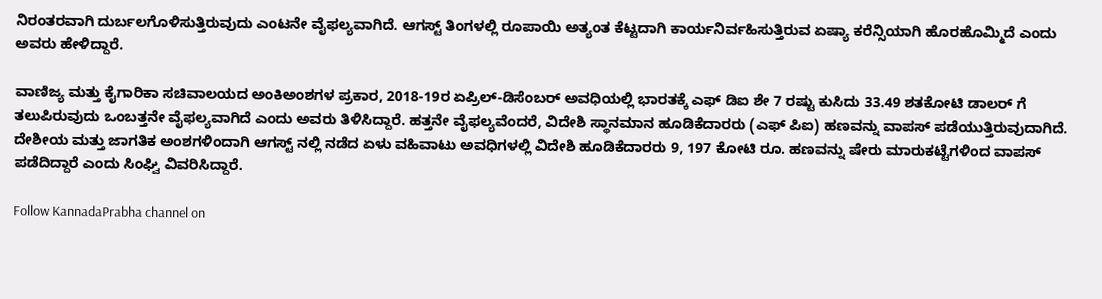ನಿರಂತರವಾಗಿ ದುರ್ಬಲಗೊಳಿಸುತ್ತಿರುವುದು ಎಂಟನೇ ವೈಫಲ್ಯವಾಗಿದೆ. ಆಗಸ್ಟ್ ತಿಂಗಳಲ್ಲಿ ರೂಪಾಯಿ ಅತ್ಯಂತ ಕೆಟ್ಟದಾಗಿ ಕಾರ್ಯನಿರ್ವಹಿಸುತ್ತಿರುವ ಏಷ್ಯಾ ಕರೆನ್ಸಿಯಾಗಿ ಹೊರಹೊಮ್ಮಿದೆ ಎಂದು ಅವರು ಹೇಳಿದ್ದಾರೆ.

ವಾಣಿಜ್ಯ ಮತ್ತು ಕೈಗಾರಿಕಾ ಸಚಿವಾಲಯದ ಅಂಕಿಅಂಶಗಳ ಪ್ರಕಾರ, 2018-19ರ ಏಪ್ರಿಲ್-ಡಿಸೆಂಬರ್ ಅವಧಿಯಲ್ಲಿ ಭಾರತಕ್ಕೆ ಎಫ್ ಡಿಐ ಶೇ 7 ರಷ್ಟು ಕುಸಿದು 33.49 ಶತಕೋಟಿ ಡಾಲರ್ ಗೆ ತಲುಪಿರುವುದು ಒಂಬತ್ತನೇ ವೈಫಲ್ಯವಾಗಿದೆ ಎಂದು ಅವರು ತಿಳಿಸಿದ್ದಾರೆ. ಹತ್ತನೇ ವೈಫಲ್ಯವೆಂದರೆ, ವಿದೇಶಿ ಸ್ಥಾನಮಾನ ಹೂಡಿಕೆದಾರರು (ಎಫ್ ಪಿಐ) ಹಣವನ್ನು ವಾಪಸ್ ಪಡೆಯುತ್ತಿರುವುದಾಗಿದೆ. ದೇಶೀಯ ಮತ್ತು ಜಾಗತಿಕ ಅಂಶಗಳಿಂದಾಗಿ ಆಗಸ್ಟ್ ನಲ್ಲಿ ನಡೆದ ಏಳು ವಹಿವಾಟು ಅವಧಿಗಳಲ್ಲಿ ವಿದೇಶಿ ಹೂಡಿಕೆದಾರರು 9, 197 ಕೋಟಿ ರೂ. ಹಣವನ್ನು ಷೇರು ಮಾರುಕಟ್ಟೆಗಳಿಂದ ವಾಪಸ್ ಪಡೆದಿದ್ದಾರೆ ಎಂದು ಸಿಂಘ್ವಿ ವಿವರಿಸಿದ್ದಾರೆ.

Follow KannadaPrabha channel on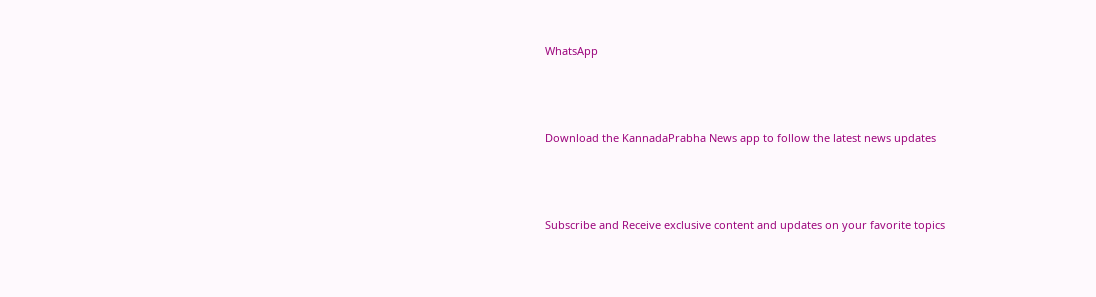WhatsApp



Download the KannadaPrabha News app to follow the latest news updates



Subscribe and Receive exclusive content and updates on your favorite topics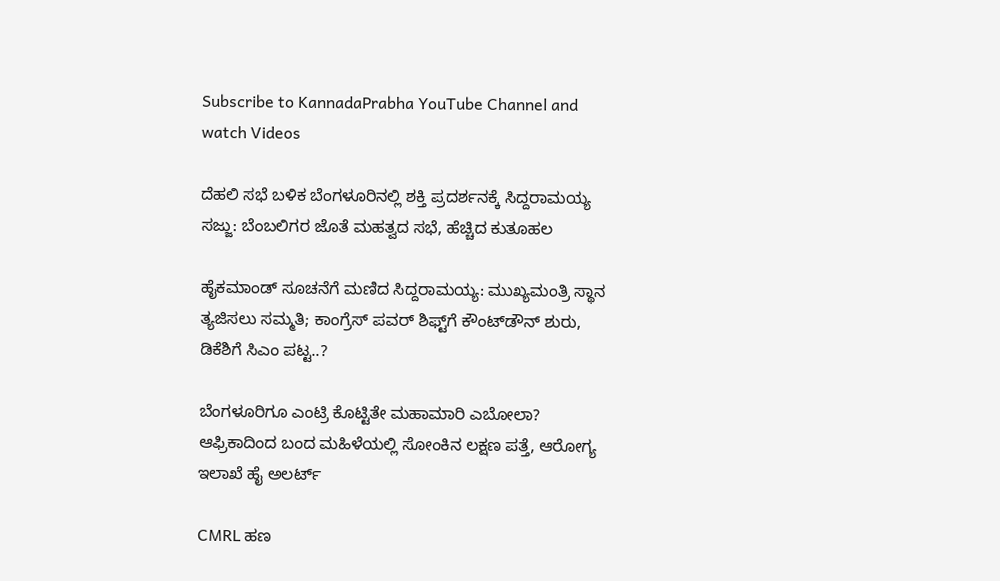Subscribe to KannadaPrabha YouTube Channel and watch Videos

ದೆಹಲಿ ಸಭೆ ಬಳಿಕ ಬೆಂಗಳೂರಿನಲ್ಲಿ ಶಕ್ತಿ ಪ್ರದರ್ಶನಕ್ಕೆ ಸಿದ್ದರಾಮಯ್ಯ ಸಜ್ಜು: ಬೆಂಬಲಿಗರ ಜೊತೆ ಮಹತ್ವದ ಸಭೆ, ಹೆಚ್ಚಿದ ಕುತೂಹಲ

ಹೈಕಮಾಂಡ್ ಸೂಚನೆಗೆ ಮಣಿದ ಸಿದ್ದರಾಮಯ್ಯ: ಮುಖ್ಯಮಂತ್ರಿ ಸ್ಥಾನ ತ್ಯಜಿಸಲು ಸಮ್ಮತಿ; ಕಾಂಗ್ರೆಸ್ ಪವರ್ ಶಿಫ್ಟ್‌ಗೆ ಕೌಂಟ್‌ಡೌನ್ ಶುರು, ಡಿಕೆಶಿಗೆ ಸಿಎಂ ಪಟ್ಟ..?

ಬೆಂಗಳೂರಿಗೂ ಎಂಟ್ರಿ ಕೊಟ್ಟಿತೇ ಮಹಾಮಾರಿ ಎಬೋಲಾ? ಆಫ್ರಿಕಾದಿಂದ ಬಂದ ಮಹಿಳೆಯಲ್ಲಿ ಸೋಂಕಿನ ಲಕ್ಷಣ ಪತ್ತೆ, ಆರೋಗ್ಯ ಇಲಾಖೆ ಹೈ ಅಲರ್ಟ್

CMRL ಹಣ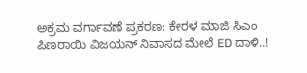ಅಕ್ರಮ ವರ್ಗಾವಣೆ ಪ್ರಕರಣ: ಕೇರಳ ಮಾಜಿ ಸಿಎಂ ಪಿಣರಾಯಿ ವಿಜಯನ್ ನಿವಾಸದ ಮೇಲೆ ED ದಾಳಿ..!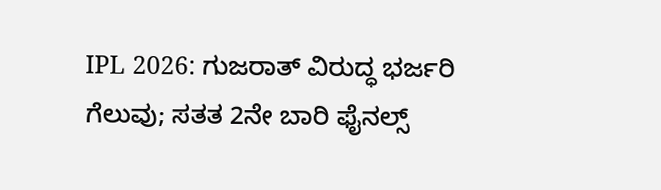IPL 2026: ಗುಜರಾತ್ ವಿರುದ್ಧ ಭರ್ಜರಿ ಗೆಲುವು; ಸತತ 2ನೇ ಬಾರಿ ಫೈನಲ್ಸ್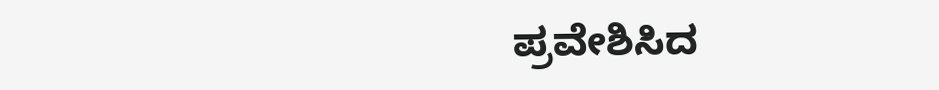ಪ್ರವೇಶಿಸಿದ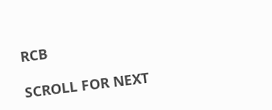RCB

SCROLL FOR NEXT